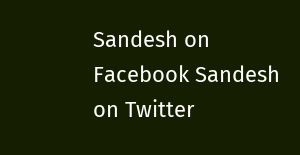Sandesh on Facebook Sandesh on Twitter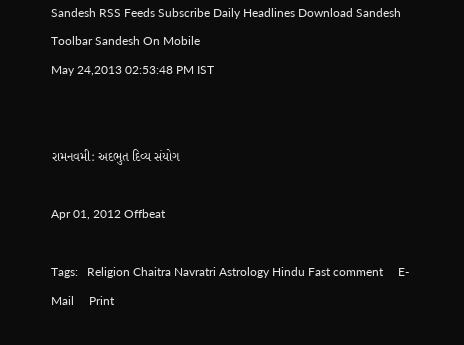Sandesh RSS Feeds Subscribe Daily Headlines Download Sandesh Toolbar Sandesh On Mobile
May 24,2013 02:53:48 PM IST


રામનવમી: અદભુત દિવ્ય સંયોગ

Apr 01, 2012 Offbeat

Tags:   Religion Chaitra Navratri Astrology Hindu Fast comment     E-Mail     Print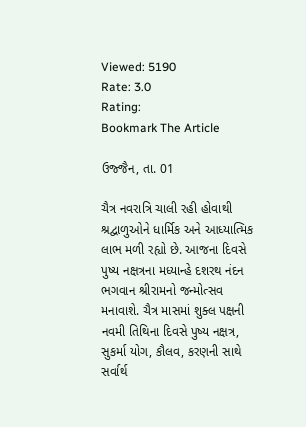Viewed: 5190
Rate: 3.0
Rating:
Bookmark The Article

ઉજ્જૈન, તા. 01

ચૈત્ર નવરાત્રિ ચાલી રહી હોવાથી શ્રદ્વાળુઓને ધાર્મિક અને આધ્યાત્મિક લાભ મળી રહ્યો છે. આજના દિવસે પુષ્ય નક્ષત્રના મધ્યાન્હે દશરથ નંદન ભગવાન શ્રીરામનો જન્મોત્સવ મનાવાશે. ચૈત્ર માસમાં શુક્લ પક્ષની નવમી તિથિના દિવસે પુષ્ય નક્ષત્ર, સુકર્મા યોગ, કૌલવ, કરણની સાથે સર્વાર્થ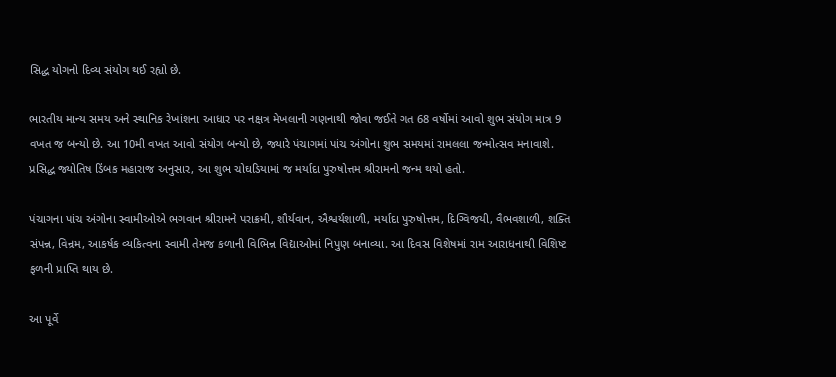સિદ્ધ યોગનો દિવ્ય સંયોગ થઈ રહ્યો છે.

ભારતીય માન્ય સમય અને સ્થાનિક રેખાંશના આધાર પર નક્ષત્ર મેખલાની ગણનાથી જોવા જઈતે ગત 68 વર્ષોમાં આવો શુભ સંયોગ માત્ર 9 વખત જ બન્યો છે. આ 10મી વખત આવો સંયોગ બન્યો છે, જ્યારે પંચાગમાં પાંચ અંગોના શુભ સમયમાં રામલલા જન્મોત્સવ મનાવાશે. પ્રસિદ્ધ જ્યોતિષ ડિંબક મહારાજ અનુસાર, આ શુભ ચોઘડિયામાં જ મર્યાદા પુરુષોત્તમ શ્રીરામનો જન્મ થયો હતો.

પંચાગના પાંચ અંગોના સ્વામીઓએ ભગવાન શ્રીરામને પરાક્રમી, શૌર્યવાન, ઐશ્વર્યશાળી, મર્યાદા પુરુષોત્તમ, દિગ્વિજયી, વૈભવશાળી, શક્તિ સંપન્ન, વિન્રમ, આકર્ષક વ્યકિત્વના સ્વામી તેમજ કળાની વિભિન્ન વિદ્યાઓમાં નિપુણ બનાવ્યા. આ દિવસ વિશેષમાં રામ આરાધનાથી વિશિષ્ટ ફળની પ્રાપ્તિ થાય છે.

આ પૂર્વે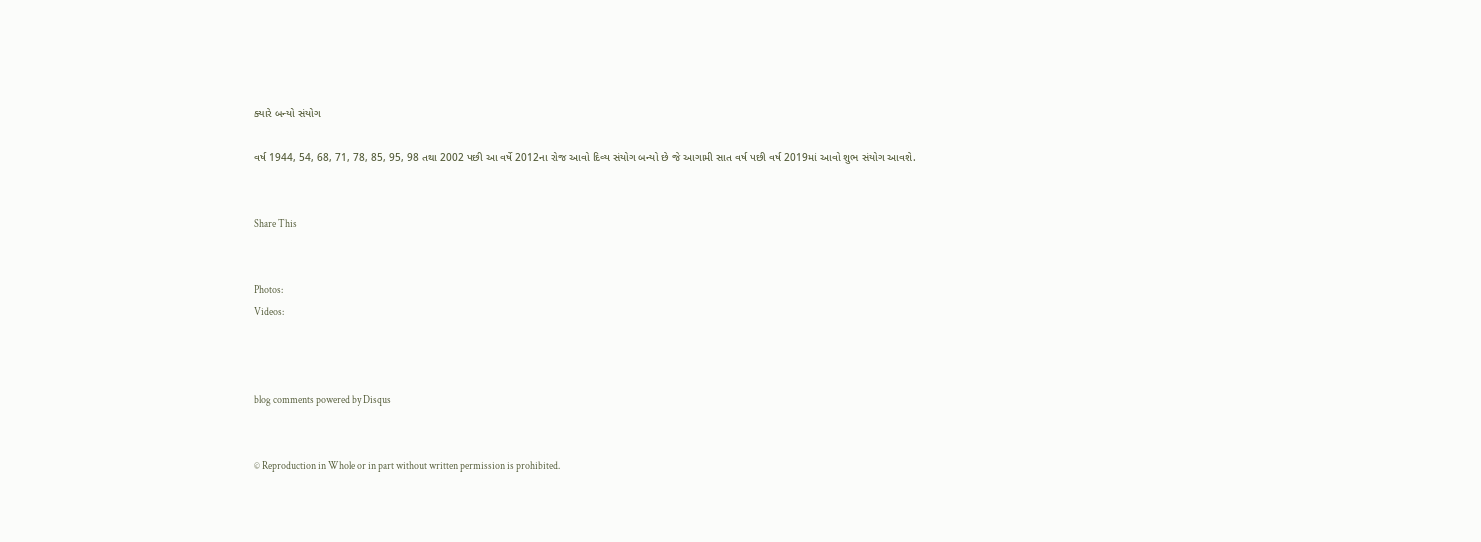ક્યારે બન્યો સંયોગ

વર્ષ 1944, 54, 68, 71, 78, 85, 95, 98 તથા 2002 પછી આ વર્ષે 2012ના રોજ આવો દિવ્ય સંયોગ બન્યો છે જે આગામી સાત વર્ષ પછી વર્ષ 2019માં આવો શુભ સંયોગ આવશે.


Share This


Photos:
Videos:



blog comments powered by Disqus


© Reproduction in Whole or in part without written permission is prohibited.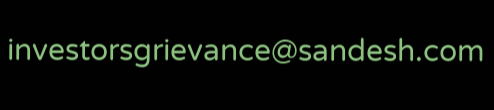investorsgrievance@sandesh.com